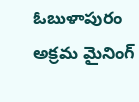ఓబుళాపురం అక్రమ మైనింగ్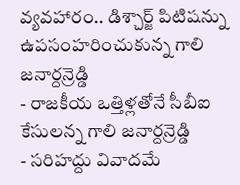వ్యవహారం.. డిశ్చార్జ్ పిటిషన్ను ఉపసంహరించుకున్న గాలి జనార్దన్రెడ్డి
- రాజకీయ ఒత్తిళ్లతోనే సీబీఐ కేసులన్న గాలి జనార్దన్రెడ్డి
- సరిహద్దు వివాదమే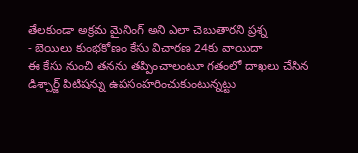తేలకుండా అక్రమ మైనింగ్ అని ఎలా చెబుతారని ప్రశ్న
- బెయిలు కుంభకోణం కేసు విచారణ 24కు వాయిదా
ఈ కేసు నుంచి తనను తప్పించాలంటూ గతంలో దాఖలు చేసిన డిశ్చార్జ్ పిటిషన్ను ఉపసంహరించుకుంటున్నట్టు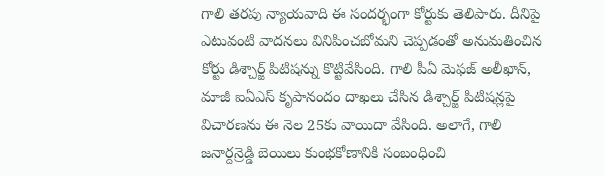గాలి తరపు న్యాయవాది ఈ సందర్భంగా కోర్టుకు తెలిపారు. దీనిపై ఎటువంటి వాదనలు వినిపించబోమని చెప్పడంతో అనుమతించిన కోర్టు డిశ్చార్జ్ పిటిషన్ను కొట్టివేసింది. గాలి పీఏ మెఫజ్ అలీఖాన్, మాజీ ఐఏఎస్ కృపానందం దాఖలు చేసిన డిశ్చార్జ్ పిటిషన్లపై విచారణను ఈ నెల 25కు వాయిదా వేసింది. అలాగే, గాలి జనార్దన్రెడ్డి బెయిలు కుంభకోణానికి సంబంధించి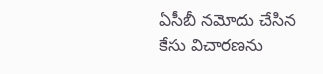ఏసీబీ నమోదు చేసిన కేసు విచారణను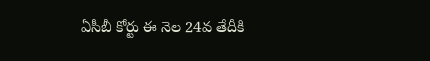ఏసీబీ కోర్టు ఈ నెల 24వ తేదీకి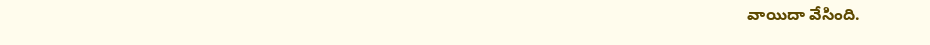వాయిదా వేసింది.